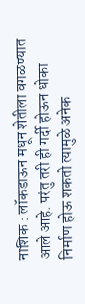नाशिक : लॉकडाऊन मधून शेतीला वगळण्यात आले आहे. परंतु तरी ही गर्दी होऊन धोका निर्माण होऊ शकतो त्यामुळे अनेक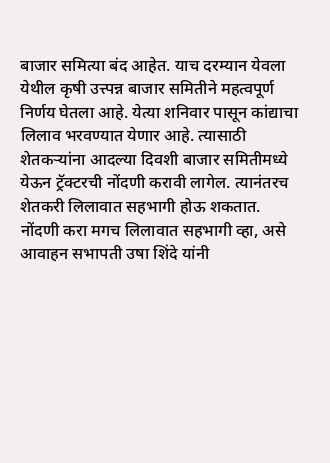बाजार समित्या बंद आहेत. याच दरम्यान येवला येथील कृषी उत्त्पन्न बाजार समितीने महत्वपूर्ण निर्णय घेतला आहे. येत्या शनिवार पासून कांद्याचा लिलाव भरवण्यात येणार आहे. त्यासाठी शेतकऱ्यांना आदल्या दिवशी बाजार समितीमध्ये येऊन ट्रॅक्टरची नोंदणी करावी लागेल. त्यानंतरच शेतकरी लिलावात सहभागी होऊ शकतात. नोंदणी करा मगच लिलावात सहभागी व्हा, असे आवाहन सभापती उषा शिंदे यांनी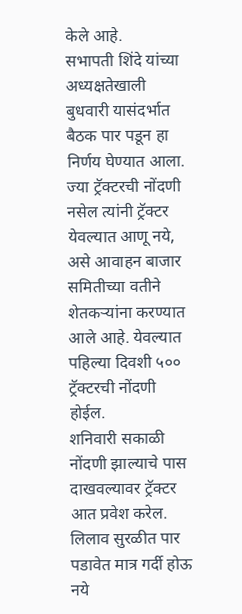केले आहे.
सभापती शिंदे यांच्या अध्यक्षतेखाली बुधवारी यासंदर्भात बैठक पार पडून हा निर्णय घेण्यात आला. ज्या ट्रॅक्टरची नोंदणी नसेल त्यांनी ट्रॅक्टर येवल्यात आणू नये, असे आवाहन बाजार समितीच्या वतीने शेतकऱ्यांना करण्यात आले आहे. येवल्यात पहिल्या दिवशी ५०० ट्रॅक्टरची नोंदणी होईल.
शनिवारी सकाळी नोंदणी झाल्याचे पास दाखवल्यावर ट्रॅक्टर आत प्रवेश करेल. लिलाव सुरळीत पार पडावेत मात्र गर्दी होऊ नये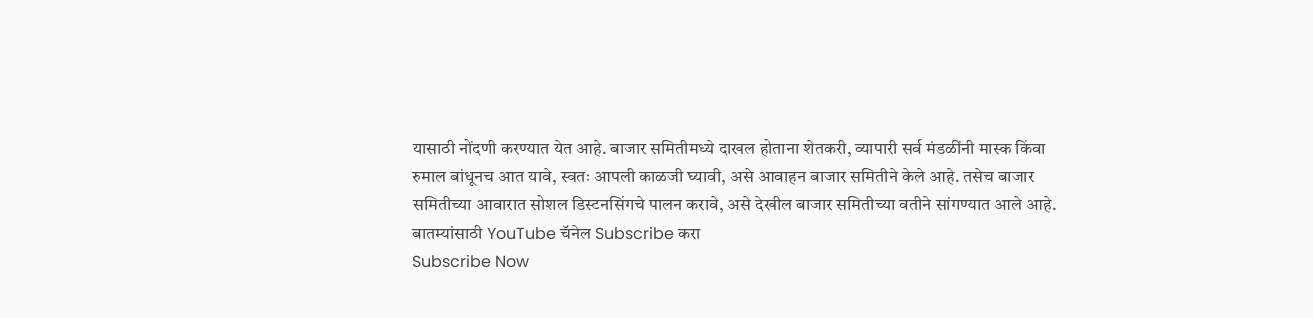यासाठी नोंदणी करण्यात येत आहे. बाजार समितीमध्ये दाखल होताना शेतकरी, व्यापारी सर्व मंडळींनी मास्क किंवा रुमाल बांधूनच आत यावे, स्वतः आपली काळजी घ्यावी, असे आवाहन बाजार समितीने केले आहे. तसेच बाजार समितीच्या आवारात सोशल डिस्टनसिंगचे पालन करावे, असे देखील बाजार समितीच्या वतीने सांगण्यात आले आहे.
बातम्यांसाठी YouTube चॅनेल Subscribe करा
Subscribe Now